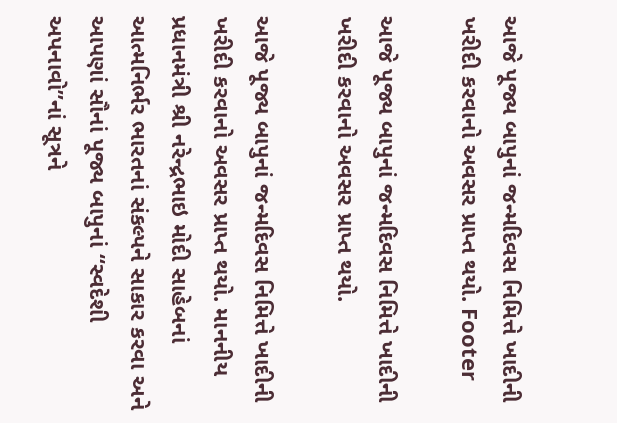આજે પૂજ્ય બાપુનાં જન્મદિવસ નિમિત્તે ખાદીની ખરીદી કરવાનો અવસર પ્રાપ્ત થયો. Footer

આજે પૂજ્ય બાપુનાં જન્મદિવસ નિમિત્તે ખાદીની ખરીદી કરવાનો અવસર પ્રાપ્ત થયો.

આજે પૂજ્ય બાપુનાં જન્મદિવસ નિમિત્તે ખાદીની ખરીદી કરવાનો અવસર પ્રાપ્ત થયો. માનનીય પ્રધાનમંત્રી શ્રી નરેન્દ્રભાઇ મોદી સાહેબનાં આત્મનિર્ભર ભારતનાં સંકલ્પને સાકાર કરવા અને આપણાં સૌનાં પૂજ્ય બાપુનાં “સ્વદેશી અપનાવો”નાં સૂત્રને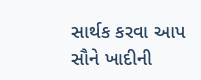સાર્થક કરવા આપ સૌને ખાદીની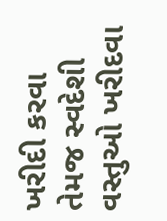ખરીદી કરવા તેમજ સ્વદેશી વસ્તુઓ ખરીદવા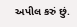અપીલ કરું છું.